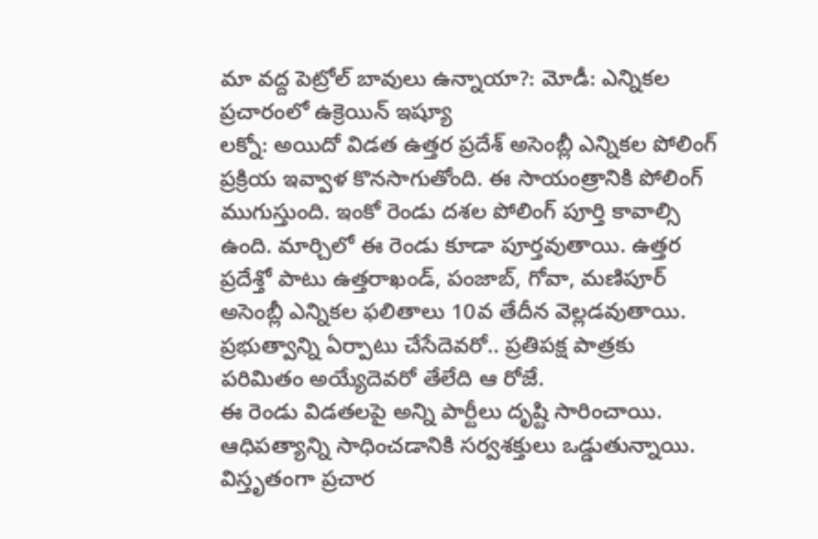మా వద్ద పెట్రోల్ బావులు ఉన్నాయా?: మోడీ: ఎన్నికల ప్రచారంలో ఉక్రెయిన్ ఇష్యూ
లక్నో: అయిదో విడత ఉత్తర ప్రదేశ్ అసెంబ్లీ ఎన్నికల పోలింగ్ ప్రక్రియ ఇవ్వాళ కొనసాగుతోంది. ఈ సాయంత్రానికి పోలింగ్ ముగుస్తుంది. ఇంకో రెండు దశల పోలింగ్ పూర్తి కావాల్సి ఉంది. మార్చిలో ఈ రెండు కూడా పూర్తవుతాయి. ఉత్తర ప్రదేశ్తో పాటు ఉత్తరాఖండ్, పంజాబ్, గోవా, మణిపూర్ అసెంబ్లీ ఎన్నికల ఫలితాలు 10వ తేదీన వెల్లడవుతాయి. ప్రభుత్వాన్ని ఏర్పాటు చేసేదెవరో.. ప్రతిపక్ష పాత్రకు పరిమితం అయ్యేదెవరో తేలేది ఆ రోజే.
ఈ రెండు విడతలపై అన్ని పార్టీలు దృష్టి సారించాయి. ఆధిపత్యాన్ని సాధించడానికి సర్వశక్తులు ఒడ్డుతున్నాయి. విస్తృతంగా ప్రచార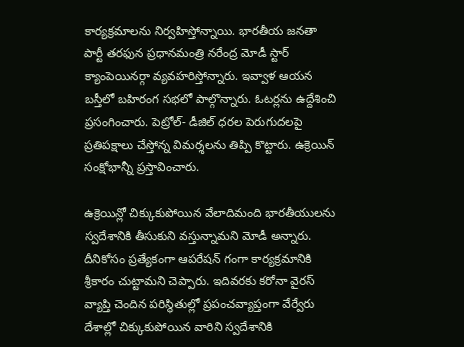కార్యక్రమాలను నిర్వహిస్తోన్నాయి. భారతీయ జనతా పార్టీ తరఫున ప్రధానమంత్రి నరేంద్ర మోడీ స్టార్ క్యాంపెయినర్గా వ్యవహరిస్తోన్నారు. ఇవ్వాళ ఆయన బస్తీలో బహిరంగ సభలో పాల్గొన్నారు. ఓటర్లను ఉద్దేశించి ప్రసంగించారు. పెట్రోల్- డీజిల్ ధరల పెరుగుదలపై ప్రతిపక్షాలు చేస్తోన్న విమర్శలను తిప్పి కొట్టారు. ఉక్రెయిన్ సంక్షోభాన్నీ ప్రస్తావించారు.

ఉక్రెయిన్లో చిక్కుకుపోయిన వేలాదిమంది భారతీయులను స్వదేశానికి తీసుకుని వస్తున్నామని మోడీ అన్నారు. దీనికోసం ప్రత్యేకంగా ఆపరేషన్ గంగా కార్యక్రమానికి శ్రీకారం చుట్టామని చెప్పారు. ఇదివరకు కరోనా వైరస్ వ్యాప్తి చెందిన పరిస్థితుల్లో ప్రపంచవ్యాప్తంగా వేర్వేరు దేశాల్లో చిక్కుకుపోయిన వారిని స్వదేశానికి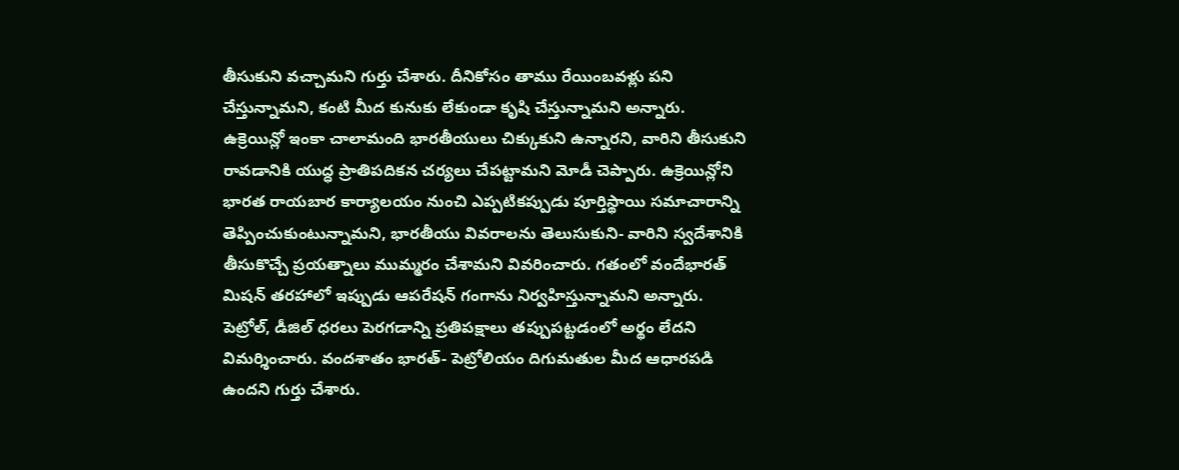తీసుకుని వచ్చామని గుర్తు చేశారు. దీనికోసం తాము రేయింబవళ్లు పని చేస్తున్నామని, కంటి మీద కునుకు లేకుండా కృషి చేస్తున్నామని అన్నారు.
ఉక్రెయిన్లో ఇంకా చాలామంది భారతీయులు చిక్కుకుని ఉన్నారని, వారిని తీసుకుని రావడానికి యుద్ధ ప్రాతిపదికన చర్యలు చేపట్టామని మోడీ చెప్పారు. ఉక్రెయిన్లోని భారత రాయబార కార్యాలయం నుంచి ఎప్పటికప్పుడు పూర్తిస్థాయి సమాచారాన్ని తెప్పించుకుంటున్నామని, భారతీయు వివరాలను తెలుసుకుని- వారిని స్వదేశానికి తీసుకొచ్చే ప్రయత్నాలు ముమ్మరం చేశామని వివరించారు. గతంలో వందేభారత్ మిషన్ తరహాలో ఇప్పుడు ఆపరేషన్ గంగాను నిర్వహిస్తున్నామని అన్నారు.
పెట్రోల్, డీజిల్ ధరలు పెరగడాన్ని ప్రతిపక్షాలు తప్పుపట్టడంలో అర్థం లేదని విమర్శించారు. వందశాతం భారత్- పెట్రోలియం దిగుమతుల మీద ఆధారపడి ఉందని గుర్తు చేశారు.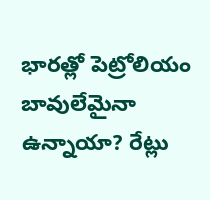భారత్లో పెట్రోలియం బావులేమైనా ఉన్నాయా? రేట్లు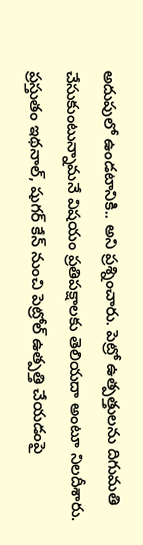అదుపులో ఉండటానికి.. అని ప్రశ్నించారు. పెట్రో ఉత్పత్తులను దిగుమతి చేసుకుంటున్నామనే విషయం ప్రతిపక్షాలకు తెలియదా అంటూ నిలదీశారు. ప్రస్తుతం ఇథనాల్, షుగర్ కేన్ నుంచి పెట్రోల్ ఉత్పత్తి చేయడంపై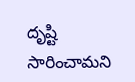దృష్టి సారించామని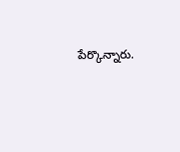పేర్కొన్నారు.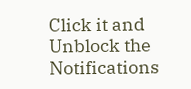Click it and Unblock the Notifications